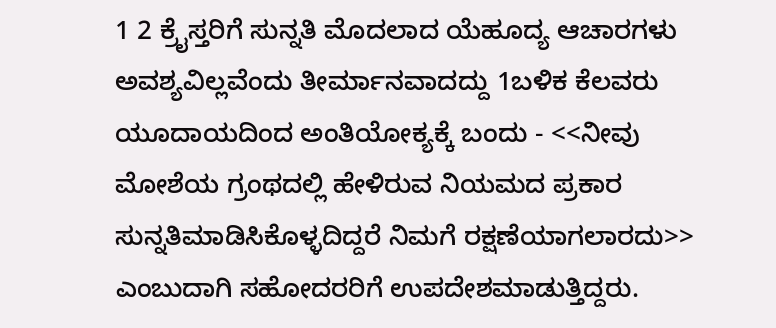1 2 ಕ್ರೈಸ್ತರಿಗೆ ಸುನ್ನತಿ ಮೊದಲಾದ ಯೆಹೂದ್ಯ ಆಚಾರಗಳು ಅವಶ್ಯವಿಲ್ಲವೆಂದು ತೀರ್ಮಾನವಾದದ್ದು 1ಬಳಿಕ ಕೆಲವರು ಯೂದಾಯದಿಂದ ಅಂತಿಯೋಕ್ಯಕ್ಕೆ ಬಂದು - <<ನೀವು ಮೋಶೆಯ ಗ್ರಂಥದಲ್ಲಿ ಹೇಳಿರುವ ನಿಯಮದ ಪ್ರಕಾರ ಸುನ್ನತಿಮಾಡಿಸಿಕೊಳ್ಳದಿದ್ದರೆ ನಿಮಗೆ ರಕ್ಷಣೆಯಾಗಲಾರದು>> ಎಂಬುದಾಗಿ ಸಹೋದರರಿಗೆ ಉಪದೇಶಮಾಡುತ್ತಿದ್ದರು.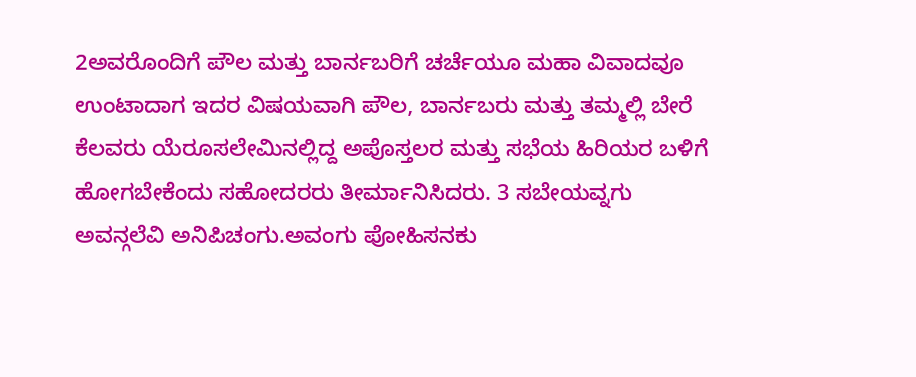2ಅವರೊಂದಿಗೆ ಪೌಲ ಮತ್ತು ಬಾರ್ನಬರಿಗೆ ಚರ್ಚೆಯೂ ಮಹಾ ವಿವಾದವೂ ಉಂಟಾದಾಗ ಇದರ ವಿಷಯವಾಗಿ ಪೌಲ, ಬಾರ್ನಬರು ಮತ್ತು ತಮ್ಮಲ್ಲಿ ಬೇರೆ ಕೆಲವರು ಯೆರೂಸಲೇಮಿನಲ್ಲಿದ್ದ ಅಪೊಸ್ತಲರ ಮತ್ತು ಸಭೆಯ ಹಿರಿಯರ ಬಳಿಗೆ ಹೋಗಬೇಕೆಂದು ಸಹೋದರರು ತೀರ್ಮಾನಿಸಿದರು. 3 ಸಬೇಯವ್ನಗು ಅವನ್ಗಲೆವಿ ಅನಿಪಿಚಂಗು.ಅವಂಗು ಪೋಹಿಸನಕು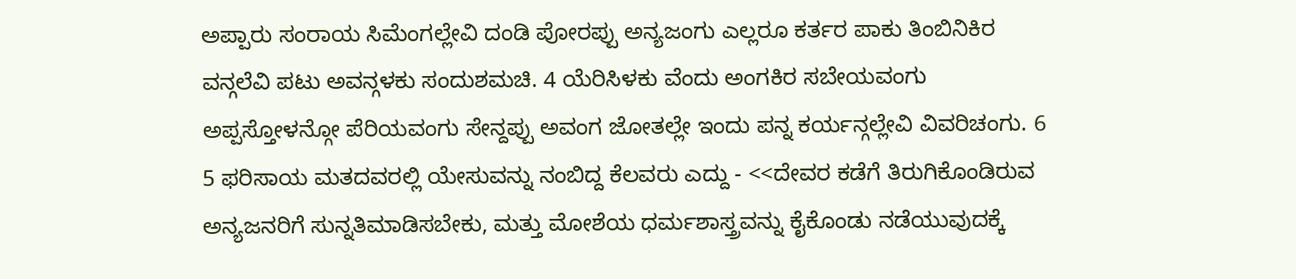ಅಪ್ಪಾರು ಸಂರಾಯ ಸಿಮೆಂಗಲ್ಲೇವಿ ದಂಡಿ ಪೋರಪ್ಪು ಅನ್ಯಜಂಗು ಎಲ್ಲರೂ ಕರ್ತರ ಪಾಕು ತಿಂಬಿನಿಕಿರ ವನ್ಗಲೆವಿ ಪಟು ಅವನ್ಗಳಕು ಸಂದುಶಮಚಿ. 4 ಯೆರಿಸಿಳಕು ವೆಂದು ಅಂಗಕಿರ ಸಬೇಯವಂಗು ಅಪ್ಪಸ್ತೋಳನ್ಗೋ ಪೆರಿಯವಂಗು ಸೇನ್ದಪ್ಪು ಅವಂಗ ಜೋತಲ್ಲೇ ಇಂದು ಪನ್ನ ಕರ್ಯನ್ಗಲ್ಲೇವಿ ವಿವರಿಚಂಗು. 6 5 ಫರಿಸಾಯ ಮತದವರಲ್ಲಿ ಯೇಸುವನ್ನು ನಂಬಿದ್ದ ಕೆಲವರು ಎದ್ದು - <<ದೇವರ ಕಡೆಗೆ ತಿರುಗಿಕೊಂಡಿರುವ ಅನ್ಯಜನರಿಗೆ ಸುನ್ನತಿಮಾಡಿಸಬೇಕು, ಮತ್ತು ಮೋಶೆಯ ಧರ್ಮಶಾಸ್ತ್ರವನ್ನು ಕೈಕೊಂಡು ನಡೆಯುವುದಕ್ಕೆ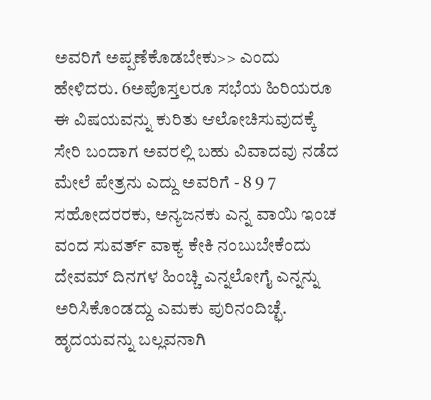ಅವರಿಗೆ ಅಪ್ಪಣೆಕೊಡಬೇಕು>> ಎಂದು ಹೇಳಿದರು. 6ಅಪೊಸ್ತಲರೂ ಸಭೆಯ ಹಿರಿಯರೂ ಈ ವಿಷಯವನ್ನು ಕುರಿತು ಆಲೋಚಿಸುವುದಕ್ಕೆ ಸೇರಿ ಬಂದಾಗ ಅವರಲ್ಲಿ ಬಹು ವಿವಾದವು ನಡೆದ ಮೇಲೆ ಪೇತ್ರನು ಎದ್ದು ಅವರಿಗೆ - 8 9 7 ಸಹೋದರರಕು, ಅನ್ಯಜನಕು ಎನ್ನ ವಾಯಿ ಇಂಚ ವಂದ ಸುವರ್ತ್ ವಾಕ್ಯ ಕೇಕಿ ನಂಬುಬೇಕೆಂದು ದೇವಮ್ ದಿನಗಳ ಹಿಂಚ್ಚಿ ಎನ್ನಲೋಗೈ ಎನ್ನನ್ನು ಅರಿಸಿಕೊಂಡದ್ದು ಎಮಕು ಪುರಿನಂದಿಚ್ಛೆ. ಹೃದಯವನ್ನು ಬಲ್ಲವನಾಗಿ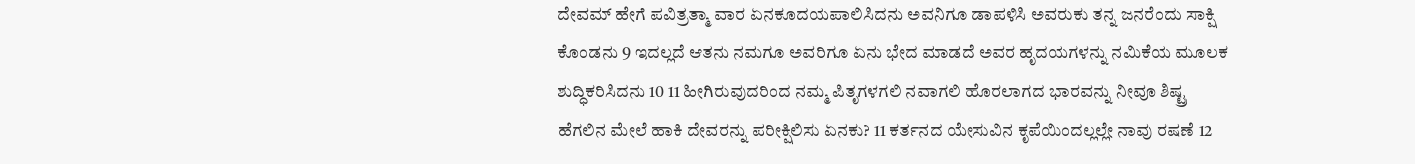ದೇವಮ್ ಹೇಗೆ ಪವಿತ್ರತ್ಮಾ ವಾರ ಏನಕೂದಯಪಾಲಿಸಿದನು ಅವನಿಗೂ ಡಾಪಳಿಸಿ ಅವರುಕು ತನ್ನ ಜನರೆಂದು ಸಾಕ್ಷಿ ಕೊಂಡನು 9 ಇದಲ್ಲದೆ ಆತನು ನಮಗೂ ಅವರಿಗೂ ಏನು ಭೇದ ಮಾಡದೆ ಅವರ ಹೃದಯಗಳನ್ನು ನಮಿಕೆಯ ಮೂಲಕ ಶುದ್ಧಿಕರಿಸಿದನು 10 11 ಹೀಗಿರುವುದರಿಂದ ನಮ್ಮ ಪಿತೃಗಳಗಲಿ ನವಾಗಲಿ ಹೊರಲಾಗದ ಭಾರವನ್ನು ನೀವೂ ಶಿಷ್ಟ್ರ ಹೆಗಲಿನ ಮೇಲೆ ಹಾಕಿ ದೇವರನ್ನು ಪರೀಕ್ಷಿಲಿಸು ಏನಕು? 11 ಕರ್ತನದ ಯೇಸುವಿನ ಕೃಪೆಯಿಂದಲ್ಲಲ್ಲೇ ನಾವು ರಷಣೆ 12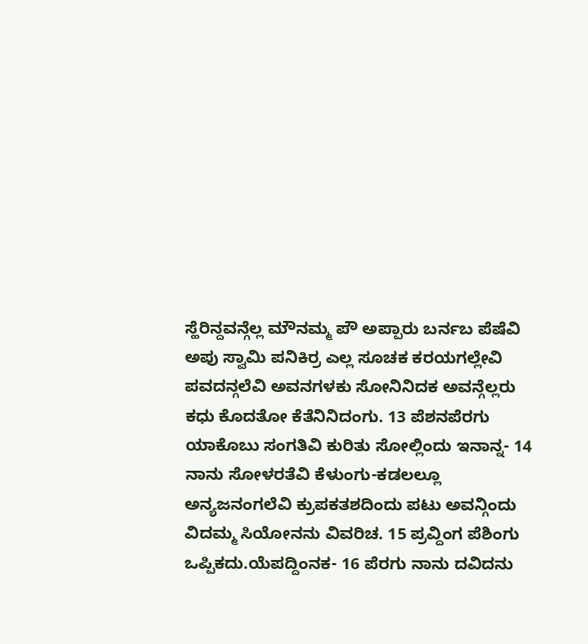ಸ್ಹೆರಿನ್ದವನ್ಗೆಲ್ಲ ಮೌನಮ್ಮ ಪೌ ಅಪ್ಪಾರು ಬರ್ನಬ ಪೆಷೆವಿ ಅಪು ಸ್ವಾಮಿ ಪನಿಕಿರ್ರ ಎಲ್ಲ ಸೂಚಕ ಕರಯಗಲ್ಲೇವಿ ಪವದನ್ಗಲೆವಿ ಅವನಗಳಕು ಸೋನಿನಿದಕ ಅವನ್ಗೆಲ್ಲರು ಕಧು ಕೊದತೋ ಕೆತೆನಿನಿದಂಗು. 13 ಪೆಶನಪೆರಗು ಯಾಕೊಬು ಸಂಗತಿವಿ ಕುರಿತು ಸೋಲ್ಲಿಂದು ಇನಾನ್ನ- 14 ನಾನು ಸೋಳರತೆವಿ ಕೆಳುಂಗು-ಕಡಲಲ್ಲೂ ಅನ್ಯಜನಂಗಲೆವಿ ಕ್ರುಪಕತಶದಿಂದು ಪಟು ಅವನ್ಗಿಂದು ವಿದಮ್ಮ ಸಿಯೋನನು ವಿವರಿಚ. 15 ಪ್ರವ್ದಿಂಗ ಪೆಶಿಂಗು ಒಪ್ಪಿಕದು.ಯೆಪದ್ದಿಂನಕ- 16 ಪೆರಗು ನಾನು ದವಿದನು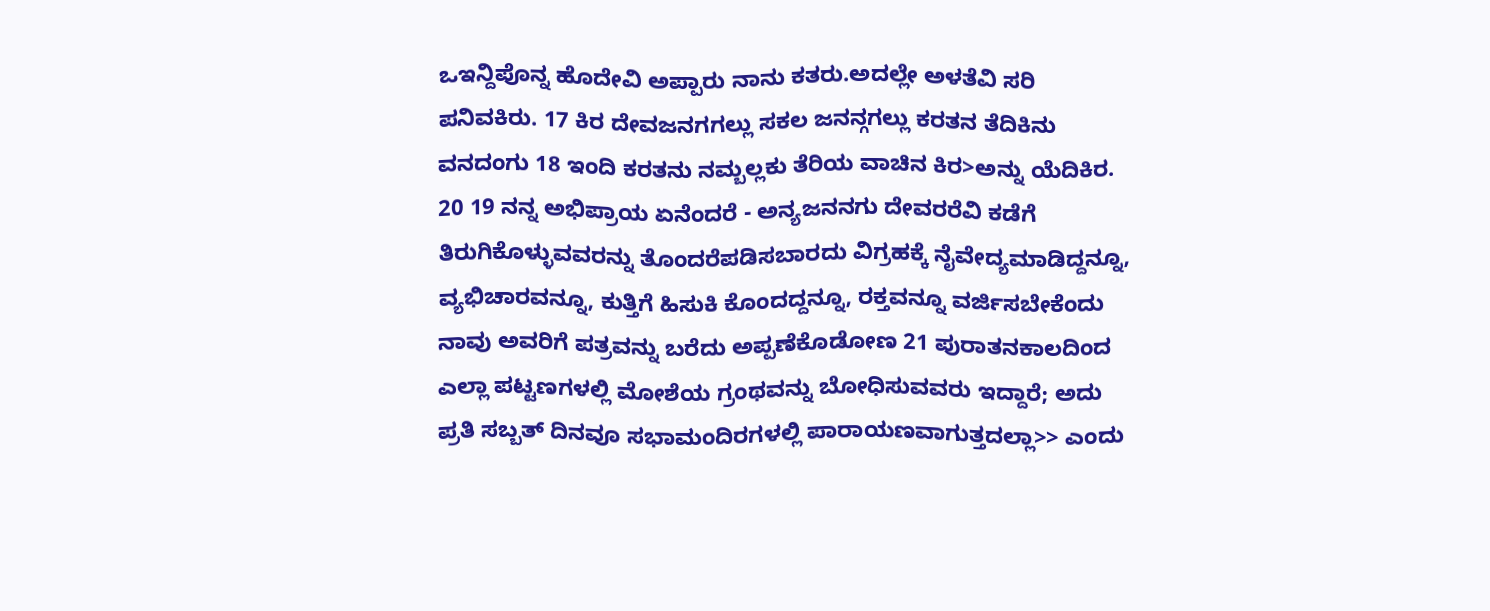ಒಇನ್ದಿಪೊನ್ನ ಹೊದೇವಿ ಅಪ್ಪಾರು ನಾನು ಕತರು.ಅದಲ್ಲೇ ಅಳತೆವಿ ಸರಿ ಪನಿವಕಿರು. 17 ಕಿರ ದೇವಜನಗಗಲ್ಲು ಸಕಲ ಜನನ್ಗಗಲ್ಲು ಕರತನ ತೆದಿಕಿನು ವನದಂಗು 18 ಇಂದಿ ಕರತನು ನಮ್ಬಲ್ಲಕು ತೆರಿಯ ವಾಚಿನ ಕಿರ>ಅನ್ನು ಯೆದಿಕಿರ. 20 19 ನನ್ನ ಅಭಿಪ್ರಾಯ ಏನೆಂದರೆ - ಅನ್ಯಜನನಗು ದೇವರರೆವಿ ಕಡೆಗೆ ತಿರುಗಿಕೊಳ್ಳುವವರನ್ನು ತೊಂದರೆಪಡಿಸಬಾರದು ವಿಗ್ರಹಕ್ಕೆ ನೈವೇದ್ಯಮಾಡಿದ್ದನ್ನೂ, ವ್ಯಭಿಚಾರವನ್ನೂ, ಕುತ್ತಿಗೆ ಹಿಸುಕಿ ಕೊಂದದ್ದನ್ನೂ, ರಕ್ತವನ್ನೂ ವರ್ಜಿಸಬೇಕೆಂದು ನಾವು ಅವರಿಗೆ ಪತ್ರವನ್ನು ಬರೆದು ಅಪ್ಪಣೆಕೊಡೋಣ 21 ಪುರಾತನಕಾಲದಿಂದ ಎಲ್ಲಾ ಪಟ್ಟಣಗಳಲ್ಲಿ ಮೋಶೆಯ ಗ್ರಂಥವನ್ನು ಬೋಧಿಸುವವರು ಇದ್ದಾರೆ; ಅದು ಪ್ರತಿ ಸಬ್ಬತ್ ದಿನವೂ ಸಭಾಮಂದಿರಗಳಲ್ಲಿ ಪಾರಾಯಣವಾಗುತ್ತದಲ್ಲಾ>> ಎಂದು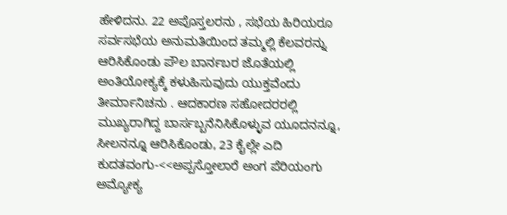ಹೇಳಿದನು. 22 ಅಪೊಸ್ತಲರನು , ಸಭೆಯ ಹಿರಿಯರೂ ಸರ್ವಸಭೆಯ ಅನುಮತಿಯಿಂದ ತಮ್ಮಲ್ಲಿ ಕೆಲವರನ್ನು ಆರಿಸಿಕೊಂಡು ಪೌಲ ಬಾರ್ನಬರ ಜೊತೆಯಲ್ಲಿ ಅಂತಿಯೋಕ್ಯಕ್ಕೆ ಕಳುಹಿಸುವುದು ಯುಕ್ತವೆಂದು ತೀರ್ಮಾನಿಚನು . ಆದಕಾರಣ ಸಹೋದರರಲ್ಲಿ ಮುಖ್ಯರಾಗಿದ್ದ ಬಾರ್ಸಬ್ಬನೆನಿಸಿಕೊಳ್ಳುವ ಯೂದನನ್ನೂ, ಸೀಲನನ್ನೂ ಆರಿಸಿಕೊಂಡು, 23 ಕೈಲ್ಲೇ ಎದಿ ಕುದತವಂಗು-<<ಅಪ್ಪಸ್ತೋಲಾರೆ ಅಂಗ ಪೆರಿಯಂಗು ಅಮ್ಯೋಕ್ಯ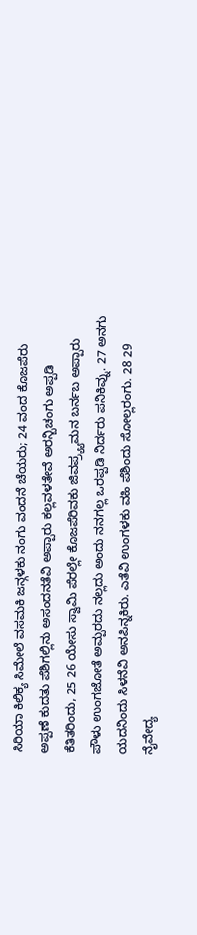ಸಿರಿಯಾ ಕಿಲಿಕ್ಯ ಸಿಮೇಲೆ ವಸಮಕಿ ಜನ್ಗಳಕು ನಂಗು ವಂದನೆ ಚೆಯರು; 24 ವಂದ ಕೊಜಪೆರು ಅಪ್ಪಣೆ ಕುದತು ಪೆಶಿಗಲ್ಲಿನು ಅಸಂದನತೆವಿ ಅಪ್ಪಾರು ಕಲ್ಲವಳತೇವೆ ಅರನ್ಬಿಚಂಗು ಅಪ್ಪಡಿ ಕೆತಿತರಿಂದು, 25 26 ಯೇಸು ಸ್ವಾಮಿ ಪೆರಲ್ಲೇ ಕೊಜಪೆರಿವಕು ಜಿವಪ್ರ್ಯ್ಯಮನ ಬರ್ನಬ ಅಪ್ಪಾರು ಪೌಳು ಉಂಗಜೋತೆ ಅಮ್ಪರದು ನಲ್ಲದು ಅಂದು ನನಗಲ್ಲ ಒರಪ್ಪಡಿ ನಿರ್ದರು ಪನಿಕಿವ್ನು. 27 ಅನಗು ಯದನಿಂದು ಸಿಳನೆವಿ ಅನಪಿನ್ನಕಿರು. ಎತೆವಿ ಉಂಗಳಕು ವಹಿ ಪೆಶಿಂದು ಸೋಲ್ಲರಂಗು. 28 29 ನೈವೇದ್ಯ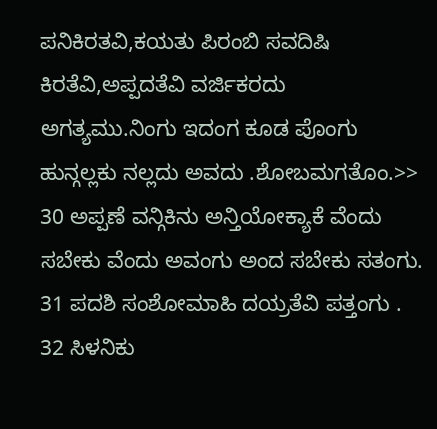ಪನಿಕಿರತವಿ,ಕಯತು ಪಿರಂಬಿ ಸವದಿಷಿ ಕಿರತೆವಿ,ಅಪ್ಪದತೆವಿ ವರ್ಜಿಕರದು ಅಗತ್ಯಮು.ನಿಂಗು ಇದಂಗ ಕೂಡ ಪೊಂಗು ಹುನ್ಗಲ್ಲಕು ನಲ್ಲದು ಅವದು .ಶೋಬಮಗತೊಂ.>> 30 ಅಪ್ಪಣೆ ವನ್ಗಿಕಿನು ಅನ್ತಿಯೋಕ್ಯಾಕೆ ವೆಂದು ಸಬೇಕು ವೆಂದು ಅವಂಗು ಅಂದ ಸಬೇಕು ಸತಂಗು. 31 ಪದಶಿ ಸಂಶೋಮಾಹಿ ದಯ್ರತೆವಿ ಪತ್ತಂಗು . 32 ಸಿಳನಿಕು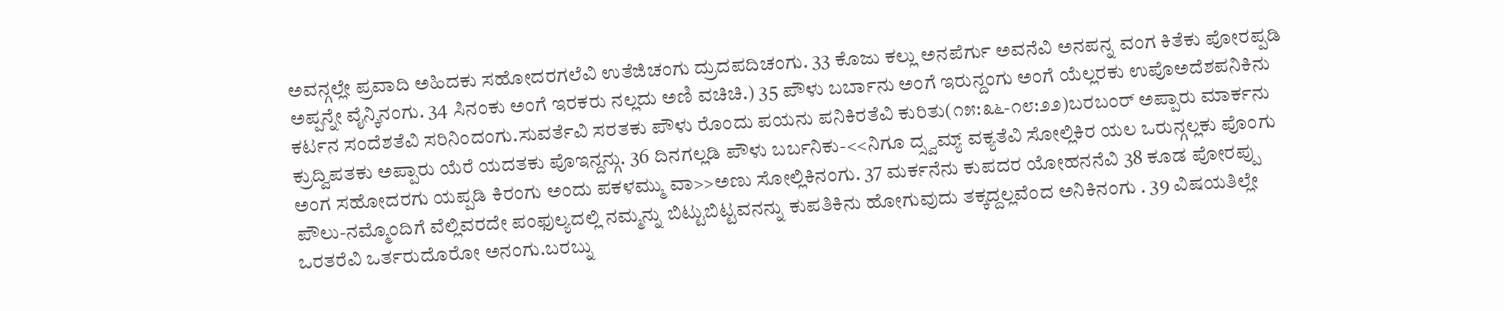ಅವನ್ಗಲ್ಲೇ ಪ್ರವಾದಿ ಅಹಿದಕು ಸಹೋದರಗಲೆವಿ ಉತೆಜಿಚಂಗು ದ್ರುದಪದಿಚಂಗು. 33 ಕೊಜು ಕಲ್ಲು ಅನಪೆರ್ಗು ಅವನೆವಿ ಅನಪನ್ನ ವಂಗ ಕಿತೆಕು ಪೋರಪ್ಪಡಿ ಅಪ್ಪನ್ನೇ ವೈನ್ಕಿನಂಗು. 34 ಸಿನಂಕು ಅಂಗೆ ಇರಕರು ನಲ್ಲದು ಅಣಿ ವಚಿಚಿ.) 35 ಪೌಳು ಬರ್ಬಾನು ಅಂಗೆ ಇರುನ್ದಂಗು ಅಂಗೆ ಯೆಲ್ಲರಕು ಉಪೊಅದೆಶಪನಿಕಿನು ಕರ್ಟನ ಸಂದೆಶತೆವಿ ಸರಿನಿಂದಂಗು.ಸುವರ್ತೆವಿ ಸರತಕು ಪೌಳು ರೊಂದು ಪಯನು ಪನಿಕಿರತೆವಿ ಕುರಿತು(೧೫:೩೬-೧೮:೨೨)ಬರಬಂರ್ ಅಪ್ಪಾರು ಮಾರ್ಕನು ಕ್ರುದ್ವಿಪತಕು ಅಪ್ಪಾರು ಯೆರೆ ಯದತಕು ಪೊಇನ್ದನ್ಗು. 36 ದಿನಗಲ್ಲಡಿ ಪೌಳು ಬರ್ಬನಿಕು-<<ನಿಗೂ ದ್ಸ್ವಮ್ಯ್ ವಕ್ಯತೆವಿ ಸೋಲ್ಲಿಕಿರ ಯಲ ಒರುನ್ಗಲ್ಲಕು ಪೊಂಗು ಅಂಗ ಸಹೋದರಗು ಯಪ್ಪಡಿ ಕಿರಂಗು ಅಂದು ಪಕಳಮ್ಮು ವಾ>>ಅಣು ಸೋಲ್ಲಿಕಿನಂಗು. 37 ಮರ್ಕನೆನು ಕುಪದರ ಯೋಹನನೆವಿ 38 ಕೂಡ ಪೋರಪ್ಪು ಪೌಲು-ನಮ್ಮೊಂದಿಗೆ ವೆಲ್ಲಿವರದೇ ಪಂಫುಲ್ಯದಲ್ಲಿ ನಮ್ಮನ್ನು ಬಿಟ್ಟುಬಿಟ್ಟವನನ್ನು ಕುಪತಿಕಿನು ಹೋಗುವುದು ತಕ್ಕದ್ದಲ್ಲವೆಂದ ಅನಿಕಿನಂಗು . 39 ವಿಷಯತಿಲ್ಲೇ ಒರತರೆವಿ ಒರ್ತರುದೊರೋ ಅನಂಗು.ಬರಬ್ನು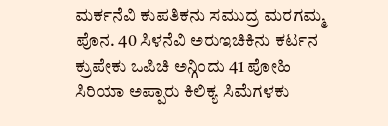ಮರ್ಕನೆವಿ ಕುಪತಿಕನು ಸಮುದ್ರ ಮರಗಮ್ಮ ಪೊನ. 40 ಸಿಳನೆವಿ ಅರುಇಚಿಕಿನು ಕರ್ಟನ ಕ್ರುಪೇಕು ಒಪಿಚಿ ಅನ್ಗಿಂದು 41 ಪೋಹಿ ಸಿರಿಯಾ ಅಪ್ಪಾರು ಕಿಲಿಕ್ಯ ಸಿಮೆಗಳಕು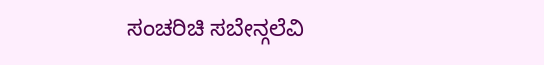ಸಂಚರಿಚಿ ಸಬೇನ್ಗಲೆವಿ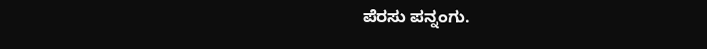ಪೆರಸು ಪನ್ನಂಗು.